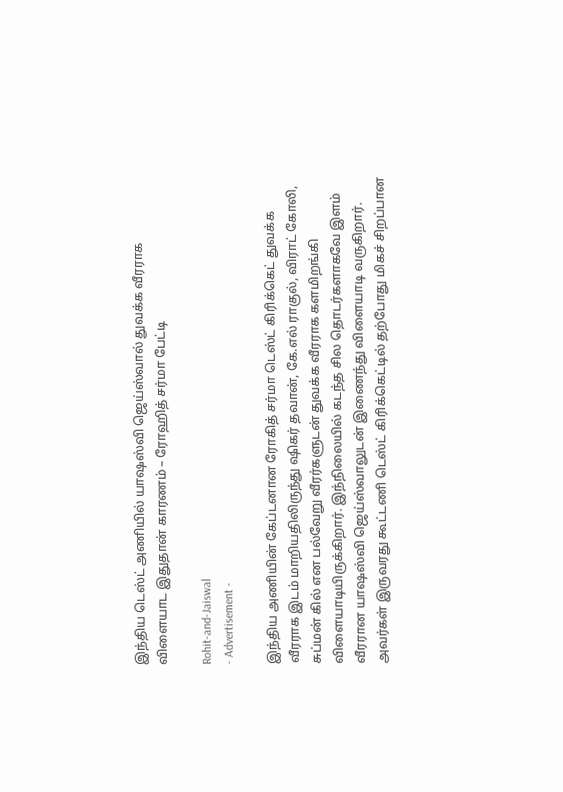இந்திய டெஸ்ட் அணியில் யாஷஸ்வி ஜெய்ஸ்வால் துவக்க வீரராக விளையாட இதுதான் காரணம் – ரோஹித் சர்மா பேட்டி

Rohit-and-Jaiswal
- Advertisement -

இந்திய அணியின் கேப்டனான ரோகித் சர்மா டெஸ்ட் கிரிக்கெட் துவக்க வீரராக இடம் மாறியதிலிருந்து ஷிகர் தவான், கே.எல் ராகுல், விராட் கோலி, சுப்மன் கில் என பல்வேறு வீரர்களுடன் துவக்க வீரராக களமிறங்கி விளையாடியிருக்கிறார். இந்நிலையில் கடந்த சில தொடர்களாகவே இளம் வீரரான யாஷஸ்வி ஜெய்ஸ்வாலுடன் இணைந்து விளையாடி வருகிறார். அவர்கள் இருவரது கூட்டணி டெஸ்ட் கிரிக்கெட்டில் தற்போது மிகச் சிறப்பான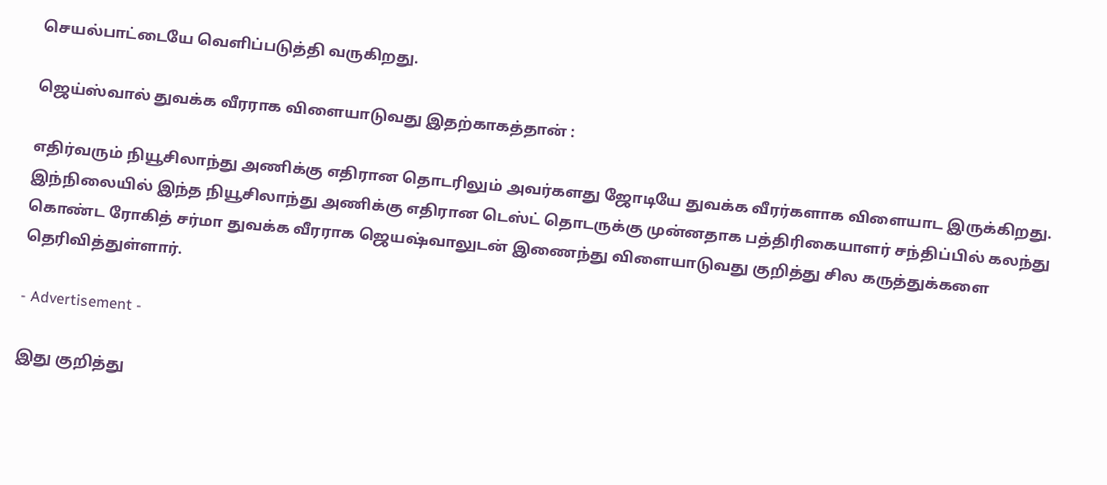செயல்பாட்டையே வெளிப்படுத்தி வருகிறது.

ஜெய்ஸ்வால் துவக்க வீரராக விளையாடுவது இதற்காகத்தான் :

எதிர்வரும் நியூசிலாந்து அணிக்கு எதிரான தொடரிலும் அவர்களது ஜோடியே துவக்க வீரர்களாக விளையாட இருக்கிறது. இந்நிலையில் இந்த நியூசிலாந்து அணிக்கு எதிரான டெஸ்ட் தொடருக்கு முன்னதாக பத்திரிகையாளர் சந்திப்பில் கலந்து கொண்ட ரோகித் சர்மா துவக்க வீரராக ஜெயஷ்வாலுடன் இணைந்து விளையாடுவது குறித்து சில கருத்துக்களை தெரிவித்துள்ளார்.

- Advertisement -

இது குறித்து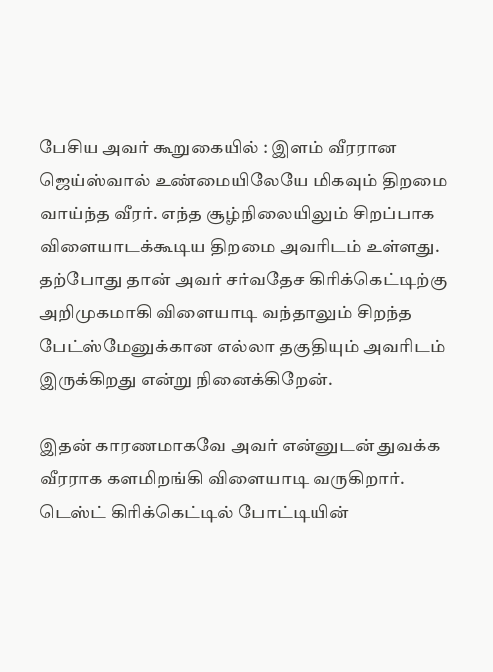பேசிய அவர் கூறுகையில் : இளம் வீரரான ஜெய்ஸ்வால் உண்மையிலேயே மிகவும் திறமை வாய்ந்த வீரர். எந்த சூழ்நிலையிலும் சிறப்பாக விளையாடக்கூடிய திறமை அவரிடம் உள்ளது. தற்போது தான் அவர் சர்வதேச கிரிக்கெட்டிற்கு அறிமுகமாகி விளையாடி வந்தாலும் சிறந்த பேட்ஸ்மேனுக்கான எல்லா தகுதியும் அவரிடம் இருக்கிறது என்று நினைக்கிறேன்.

இதன் காரணமாகவே அவர் என்னுடன் துவக்க வீரராக களமிறங்கி விளையாடி வருகிறார். டெஸ்ட் கிரிக்கெட்டில் போட்டியின்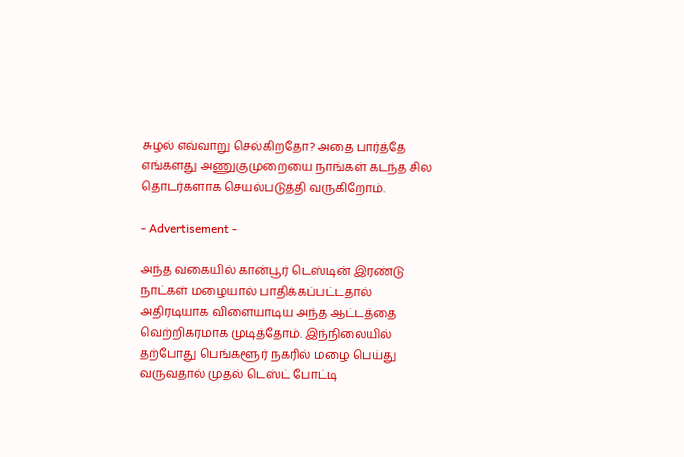சுழல் எவ்வாறு செல்கிறதோ? அதை பார்த்தே எங்களது அணுகுமுறையை நாங்கள் கடந்த சில தொடர்களாக செயல்படுத்தி வருகிறோம்.

- Advertisement -

அந்த வகையில் கான்பூர் டெஸ்டின் இரண்டு நாட்கள் மழையால் பாதிக்கப்பட்டதால் அதிரடியாக விளையாடிய அந்த ஆட்டத்தை வெற்றிகரமாக முடித்தோம். இந்நிலையில் தற்போது பெங்களூர் நகரில் மழை பெய்து வருவதால் முதல் டெஸ்ட் போட்டி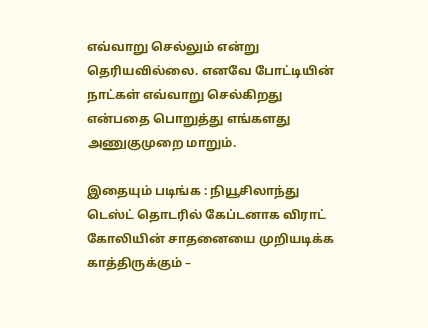எவ்வாறு செல்லும் என்று தெரியவில்லை. எனவே போட்டியின் நாட்கள் எவ்வாறு செல்கிறது என்பதை பொறுத்து எங்களது அணுகுமுறை மாறும்.

இதையும் படிங்க : நியூசிலாந்து டெஸ்ட் தொடரில் கேப்டனாக விராட் கோலியின் சாதனையை முறியடிக்க காத்திருக்கும் –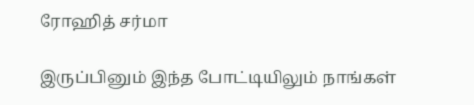ரோஹித் சர்மா

இருப்பினும் இந்த போட்டியிலும் நாங்கள்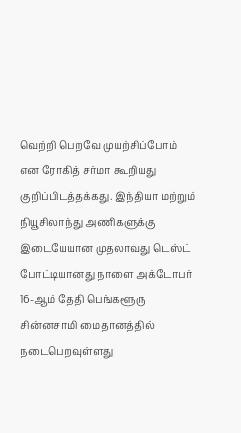வெற்றி பெறவே முயற்சிப்போம் என ரோகித் சர்மா கூறியது குறிப்பிடத்தக்கது. இந்தியா மற்றும் நியூசிலாந்து அணிகளுக்கு இடையேயான முதலாவது டெஸ்ட் போட்டியானது நாளை அக்டோபர் 16-ஆம் தேதி பெங்களூரு சின்னசாமி மைதானத்தில் நடைபெறவுள்ளது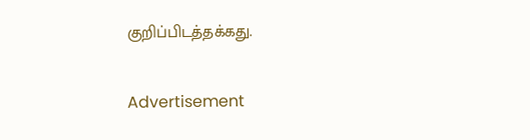குறிப்பிடத்தக்கது.

Advertisement